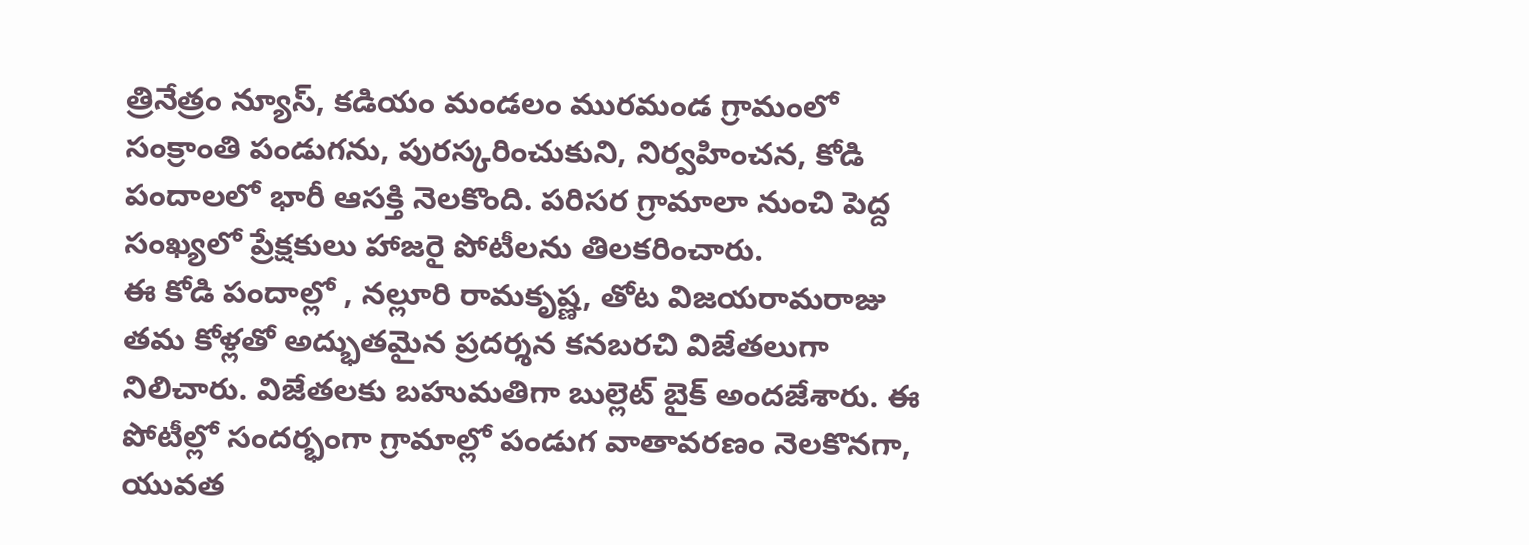త్రినేత్రం న్యూస్, కడియం మండలం మురమండ గ్రామంలో సంక్రాంతి పండుగను, పురస్కరించుకుని, నిర్వహించన, కోడి పందాలలో భారీ ఆసక్తి నెలకొంది. పరిసర గ్రామాలా నుంచి పెద్ద సంఖ్యలో ప్రేక్షకులు హాజరై పోటీలను తిలకరించారు.
ఈ కోడి పందాల్లో , నల్లూరి రామకృష్ణ, తోట విజయరామరాజు తమ కోళ్లతో అద్భుతమైన ప్రదర్శన కనబరచి విజేతలుగా నిలిచారు. విజేతలకు బహుమతిగా బుల్లెట్ బైక్ అందజేశారు. ఈ పోటీల్లో సందర్భంగా గ్రామాల్లో పండుగ వాతావరణం నెలకొనగా, యువత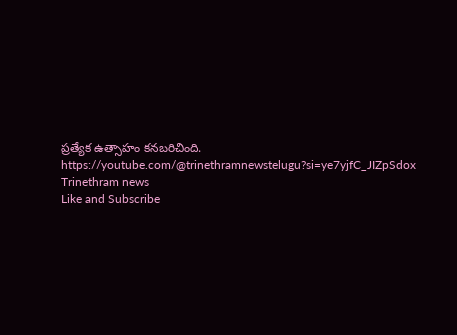ప్రత్యేక ఉత్సాహం కనబరిచింది.
https://youtube.com/@trinethramnewstelugu?si=ye7yjfC_JIZpSdox
Trinethram news
Like and Subscribe